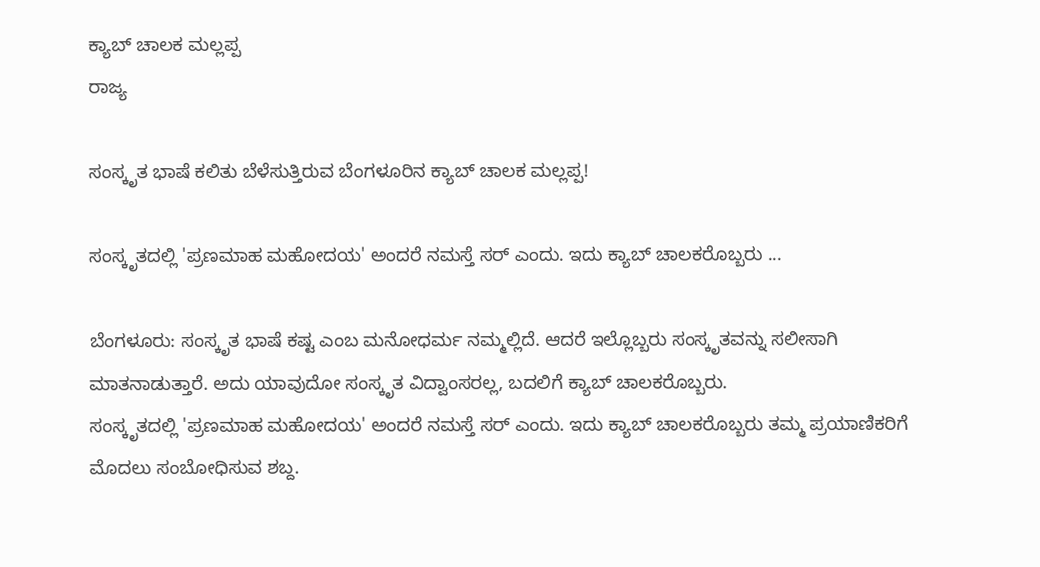ಕ್ಯಾಬ್ ಚಾಲಕ ಮಲ್ಲಪ್ಪ
ರಾಜ್ಯ

ಸಂಸ್ಕೃತ ಭಾಷೆ ಕಲಿತು ಬೆಳೆಸುತ್ತಿರುವ ಬೆಂಗಳೂರಿನ ಕ್ಯಾಬ್ ಚಾಲಕ ಮಲ್ಲಪ್ಪ!

ಸಂಸ್ಕೃತದಲ್ಲಿ 'ಪ್ರಣಮಾಹ ಮಹೋದಯ' ಅಂದರೆ ನಮಸ್ತೆ ಸರ್ ಎಂದು. ಇದು ಕ್ಯಾಬ್ ಚಾಲಕರೊಬ್ಬರು ...

ಬೆಂಗಳೂರು: ಸಂಸ್ಕೃತ ಭಾಷೆ ಕಷ್ಟ ಎಂಬ ಮನೋಧರ್ಮ ನಮ್ಮಲ್ಲಿದೆ. ಆದರೆ ಇಲ್ಲೊಬ್ಬರು ಸಂಸ್ಕೃತವನ್ನು ಸಲೀಸಾಗಿ ಮಾತನಾಡುತ್ತಾರೆ. ಅದು ಯಾವುದೋ ಸಂಸ್ಕೃತ ವಿದ್ವಾಂಸರಲ್ಲ, ಬದಲಿಗೆ ಕ್ಯಾಬ್ ಚಾಲಕರೊಬ್ಬರು.
ಸಂಸ್ಕೃತದಲ್ಲಿ 'ಪ್ರಣಮಾಹ ಮಹೋದಯ' ಅಂದರೆ ನಮಸ್ತೆ ಸರ್ ಎಂದು. ಇದು ಕ್ಯಾಬ್ ಚಾಲಕರೊಬ್ಬರು ತಮ್ಮ ಪ್ರಯಾಣಿಕರಿಗೆ ಮೊದಲು ಸಂಬೋಧಿಸುವ ಶಬ್ದ.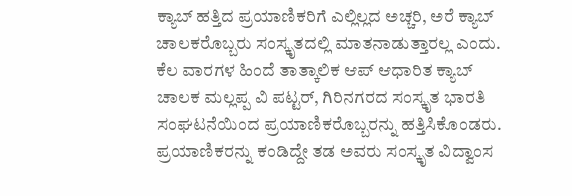ಕ್ಯಾಬ್ ಹತ್ತಿದ ಪ್ರಯಾಣಿಕರಿಗೆ ಎಲ್ಲಿಲ್ಲದ ಅಚ್ಚರಿ, ಅರೆ ಕ್ಯಾಬ್ ಚಾಲಕರೊಬ್ಬರು ಸಂಸ್ಕೃತದಲ್ಲಿ ಮಾತನಾಡುತ್ತಾರಲ್ಲ ಎಂದು.
ಕೆಲ ವಾರಗಳ ಹಿಂದೆ ತಾತ್ಕಾಲಿಕ ಆಪ್ ಆಧಾರಿತ ಕ್ಯಾಬ್ ಚಾಲಕ ಮಲ್ಲಪ್ಪ ವಿ ಪಟ್ಟರ್, ಗಿರಿನಗರದ ಸಂಸ್ಕೃತ ಭಾರತಿ ಸಂಘಟನೆಯಿಂದ ಪ್ರಯಾಣಿಕರೊಬ್ಬರನ್ನು ಹತ್ತಿಸಿಕೊಂಡರು. ಪ್ರಯಾಣಿಕರನ್ನು ಕಂಡಿದ್ದೇ ತಡ ಅವರು ಸಂಸ್ಕೃತ ವಿದ್ವಾಂಸ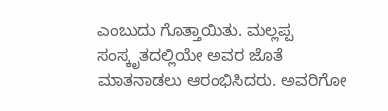ಎಂಬುದು ಗೊತ್ತಾಯಿತು. ಮಲ್ಲಪ್ಪ ಸಂಸ್ಕೃತದಲ್ಲಿಯೇ ಅವರ ಜೊತೆ ಮಾತನಾಡಲು ಆರಂಭಿಸಿದರು. ಅವರಿಗೋ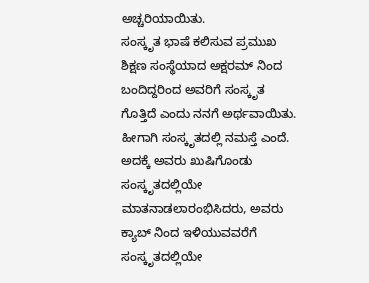ಅಚ್ಚರಿಯಾಯಿತು.
ಸಂಸ್ಕೃತ ಭಾಷೆ ಕಲಿಸುವ ಪ್ರಮುಖ ಶಿಕ್ಷಣ ಸಂಸ್ಥೆಯಾದ ಅಕ್ಷರಮ್ ನಿಂದ ಬಂದಿದ್ದರಿಂದ ಅವರಿಗೆ ಸಂಸ್ಕೃತ ಗೊತ್ತಿದೆ ಎಂದು ನನಗೆ ಅರ್ಥವಾಯಿತು. ಹೀಗಾಗಿ ಸಂಸ್ಕೃತದಲ್ಲಿ ನಮಸ್ತೆ ಎಂದೆ. ಅದಕ್ಕೆ ಅವರು ಖುಷಿಗೊಂಡು ಸಂಸ್ಕೃತದಲ್ಲಿಯೇ ಮಾತನಾಡಲಾರಂಭಿಸಿದರು, ಅವರು ಕ್ಯಾಬ್ ನಿಂದ ಇಳಿಯುವವರೆಗೆ ಸಂಸ್ಕೃತದಲ್ಲಿಯೇ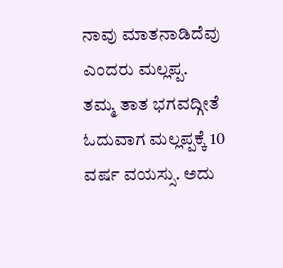ನಾವು ಮಾತನಾಡಿದೆವು ಎಂದರು ಮಲ್ಲಪ್ಪ.
ತಮ್ಮ ತಾತ ಭಗವದ್ಗೀತೆ ಓದುವಾಗ ಮಲ್ಲಪ್ಪಕ್ಕೆ 10 ವರ್ಷ ವಯಸ್ಸು. ಅದು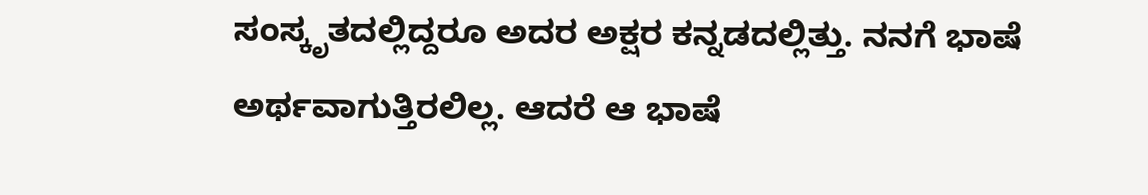ಸಂಸ್ಕೃತದಲ್ಲಿದ್ದರೂ ಅದರ ಅಕ್ಷರ ಕನ್ನಡದಲ್ಲಿತ್ತು. ನನಗೆ ಭಾಷೆ ಅರ್ಥವಾಗುತ್ತಿರಲಿಲ್ಲ. ಆದರೆ ಆ ಭಾಷೆ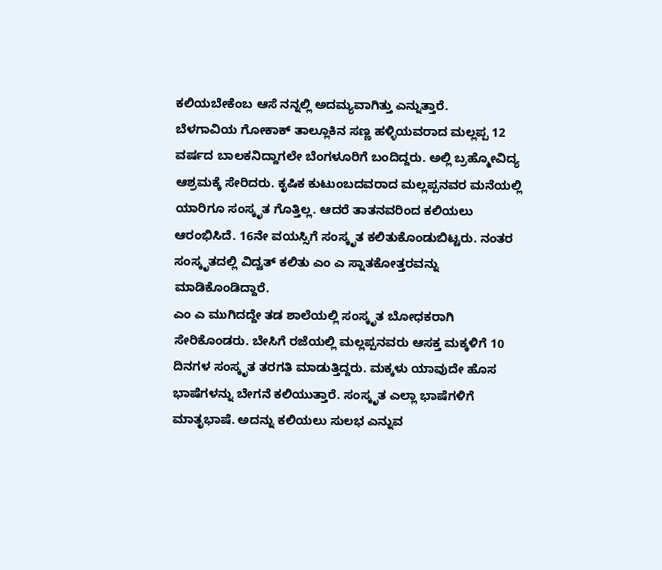ಕಲಿಯಬೇಕೆಂಬ ಆಸೆ ನನ್ನಲ್ಲಿ ಅದಮ್ಯವಾಗಿತ್ತು ಎನ್ನುತ್ತಾರೆ.
ಬೆಳಗಾವಿಯ ಗೋಕಾಕ್ ತಾಲ್ಲೂಕಿನ ಸಣ್ಣ ಹಳ್ಳಿಯವರಾದ ಮಲ್ಲಪ್ಪ 12 ವರ್ಷದ ಬಾಲಕನಿದ್ದಾಗಲೇ ಬೆಂಗಳೂರಿಗೆ ಬಂದಿದ್ದರು. ಅಲ್ಲಿ ಬ್ರಹ್ಮೋವಿದ್ಯ ಆಶ್ರಮಕ್ಕೆ ಸೇರಿದರು. ಕೃಷಿಕ ಕುಟುಂಬದವರಾದ ಮಲ್ಲಪ್ಪನವರ ಮನೆಯಲ್ಲಿ ಯಾರಿಗೂ ಸಂಸ್ಕೃತ ಗೊತ್ತಿಲ್ಲ. ಆದರೆ ತಾತನವರಿಂದ ಕಲಿಯಲು ಆರಂಭಿಸಿದೆ. 16ನೇ ವಯಸ್ಸಿಗೆ ಸಂಸ್ಕೃತ ಕಲಿತುಕೊಂಡುಬಿಟ್ಟರು. ನಂತರ ಸಂಸ್ಕೃತದಲ್ಲಿ ವಿದ್ವತ್ ಕಲಿತು ಎಂ ಎ ಸ್ನಾತಕೋತ್ತರವನ್ನು ಮಾಡಿಕೊಂಡಿದ್ದಾರೆ.
ಎಂ ಎ ಮುಗಿದದ್ದೇ ತಡ ಶಾಲೆಯಲ್ಲಿ ಸಂಸ್ಕೃತ ಬೋಧಕರಾಗಿ ಸೇರಿಕೊಂಡರು. ಬೇಸಿಗೆ ರಜೆಯಲ್ಲಿ ಮಲ್ಲಪ್ಪನವರು ಆಸಕ್ತ ಮಕ್ಕಳಿಗೆ 10 ದಿನಗಳ ಸಂಸ್ಕೃತ ತರಗತಿ ಮಾಡುತ್ತಿದ್ದರು. ಮಕ್ಕಳು ಯಾವುದೇ ಹೊಸ ಭಾಷೆಗಳನ್ನು ಬೇಗನೆ ಕಲಿಯುತ್ತಾರೆ. ಸಂಸ್ಕೃತ ಎಲ್ಲಾ ಭಾಷೆಗಳಿಗೆ ಮಾತೃಭಾಷೆ. ಅದನ್ನು ಕಲಿಯಲು ಸುಲಭ ಎನ್ನುವ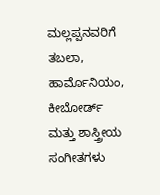ಮಲ್ಲಪ್ಪನವರಿಗೆ ತಬಲಾ, ಹಾರ್ಮೊನಿಯಂ, ಕೀಬೋರ್ಡ್ ಮತ್ತು ಶಾಸ್ತ್ರೀಯ ಸಂಗೀತಗಳು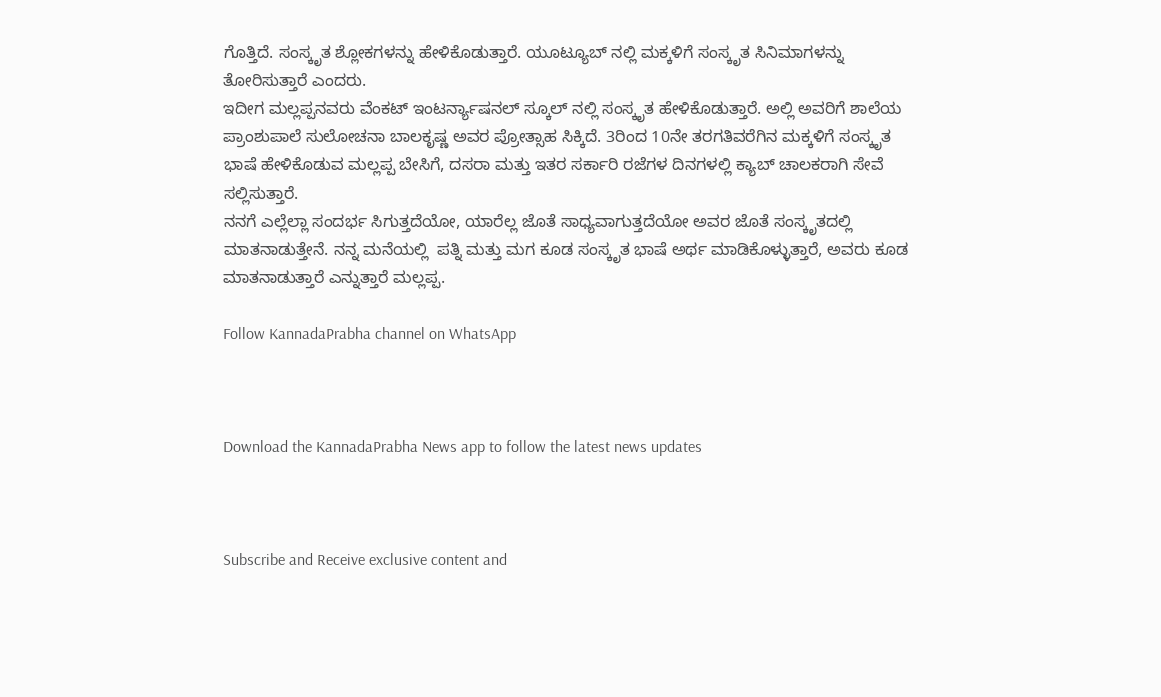ಗೊತ್ತಿದೆ. ಸಂಸ್ಕೃತ ಶ್ಲೋಕಗಳನ್ನು ಹೇಳಿಕೊಡುತ್ತಾರೆ. ಯೂಟ್ಯೂಬ್ ನಲ್ಲಿ ಮಕ್ಕಳಿಗೆ ಸಂಸ್ಕೃತ ಸಿನಿಮಾಗಳನ್ನು ತೋರಿಸುತ್ತಾರೆ ಎಂದರು.
ಇದೀಗ ಮಲ್ಲಪ್ಪನವರು ವೆಂಕಟ್ ಇಂಟರ್ನ್ಯಾಷನಲ್ ಸ್ಕೂಲ್ ನಲ್ಲಿ ಸಂಸ್ಕೃತ ಹೇಳಿಕೊಡುತ್ತಾರೆ. ಅಲ್ಲಿ ಅವರಿಗೆ ಶಾಲೆಯ ಪ್ರಾಂಶುಪಾಲೆ ಸುಲೋಚನಾ ಬಾಲಕೃಷ್ಣ ಅವರ ಪ್ರೋತ್ಸಾಹ ಸಿಕ್ಕಿದೆ. 3ರಿಂದ 10ನೇ ತರಗತಿವರೆಗಿನ ಮಕ್ಕಳಿಗೆ ಸಂಸ್ಕೃತ ಭಾಷೆ ಹೇಳಿಕೊಡುವ ಮಲ್ಲಪ್ಪ ಬೇಸಿಗೆ, ದಸರಾ ಮತ್ತು ಇತರ ಸರ್ಕಾರಿ ರಜೆಗಳ ದಿನಗಳಲ್ಲಿ ಕ್ಯಾಬ್ ಚಾಲಕರಾಗಿ ಸೇವೆ ಸಲ್ಲಿಸುತ್ತಾರೆ.
ನನಗೆ ಎಲ್ಲೆಲ್ಲಾ ಸಂದರ್ಭ ಸಿಗುತ್ತದೆಯೋ, ಯಾರೆಲ್ಲ ಜೊತೆ ಸಾಧ್ಯವಾಗುತ್ತದೆಯೋ ಅವರ ಜೊತೆ ಸಂಸ್ಕೃತದಲ್ಲಿ ಮಾತನಾಡುತ್ತೇನೆ. ನನ್ನ ಮನೆಯಲ್ಲಿ  ಪತ್ನಿ ಮತ್ತು ಮಗ ಕೂಡ ಸಂಸ್ಕೃತ ಭಾಷೆ ಅರ್ಥ ಮಾಡಿಕೊಳ್ಳುತ್ತಾರೆ, ಅವರು ಕೂಡ ಮಾತನಾಡುತ್ತಾರೆ ಎನ್ನುತ್ತಾರೆ ಮಲ್ಲಪ್ಪ.

Follow KannadaPrabha channel on WhatsApp



Download the KannadaPrabha News app to follow the latest news updates



Subscribe and Receive exclusive content and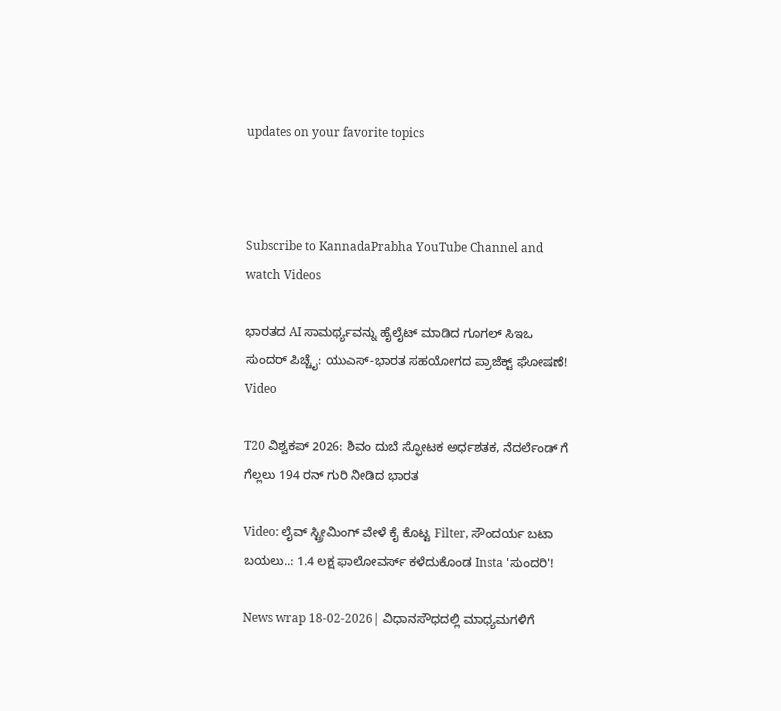updates on your favorite topics



Subscribe to KannadaPrabha YouTube Channel and watch Videos

ಭಾರತದ AI ಸಾಮರ್ಥ್ಯವನ್ನು ಹೈಲೈಟ್ ಮಾಡಿದ ಗೂಗಲ್ ಸಿಇಒ ಸುಂದರ್ ಪಿಚ್ಚೈ: ಯುಎಸ್-ಭಾರತ ಸಹಯೋಗದ ಪ್ರಾಜೆಕ್ಟ್ ಘೋಷಣೆ! Video

T20 ವಿಶ್ವಕಪ್ 2026: ಶಿವಂ ದುಬೆ ಸ್ಫೋಟಕ ಅರ್ಧಶತಕ, ನೆದರ್ಲೆಂಡ್ ಗೆ ಗೆಲ್ಲಲು 194 ರನ್ ಗುರಿ ನೀಡಿದ ಭಾರತ

Video: ಲೈವ್ ಸ್ಟ್ರೀಮಿಂಗ್ ವೇಳೆ ಕೈ ಕೊಟ್ಟ Filter, ಸೌಂದರ್ಯ ಬಟಾ ಬಯಲು..: 1.4 ಲಕ್ಷ ಫಾಲೋವರ್ಸ್ ಕಳೆದುಕೊಂಡ Insta 'ಸುಂದರಿ'!

News wrap 18-02-2026| ವಿಧಾನಸೌಧದಲ್ಲಿ ಮಾಧ್ಯಮಗಳಿಗೆ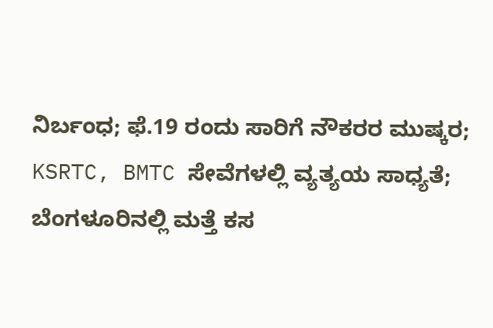ನಿರ್ಬಂಧ; ಫೆ.19 ರಂದು ಸಾರಿಗೆ ನೌಕರರ ಮುಷ್ಕರ; KSRTC, BMTC ಸೇವೆಗಳಲ್ಲಿ ವ್ಯತ್ಯಯ ಸಾಧ್ಯತೆ; ಬೆಂಗಳೂರಿನಲ್ಲಿ ಮತ್ತೆ ಕಸ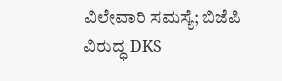ವಿಲೇವಾರಿ ಸಮಸ್ಯೆ; ಬಿಜೆಪಿ ವಿರುದ್ಧ DKS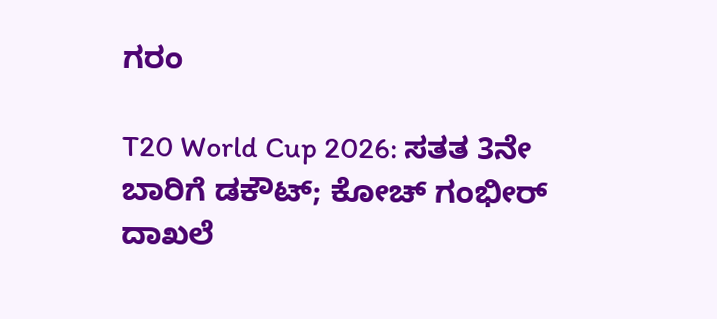ಗರಂ

T20 World Cup 2026: ಸತತ 3ನೇ ಬಾರಿಗೆ ಡಕೌಟ್; ಕೋಚ್ ಗಂಭೀರ್ ದಾಖಲೆ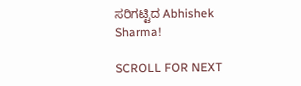ಸರಿಗಟ್ಟಿದ Abhishek Sharma!

SCROLL FOR NEXT